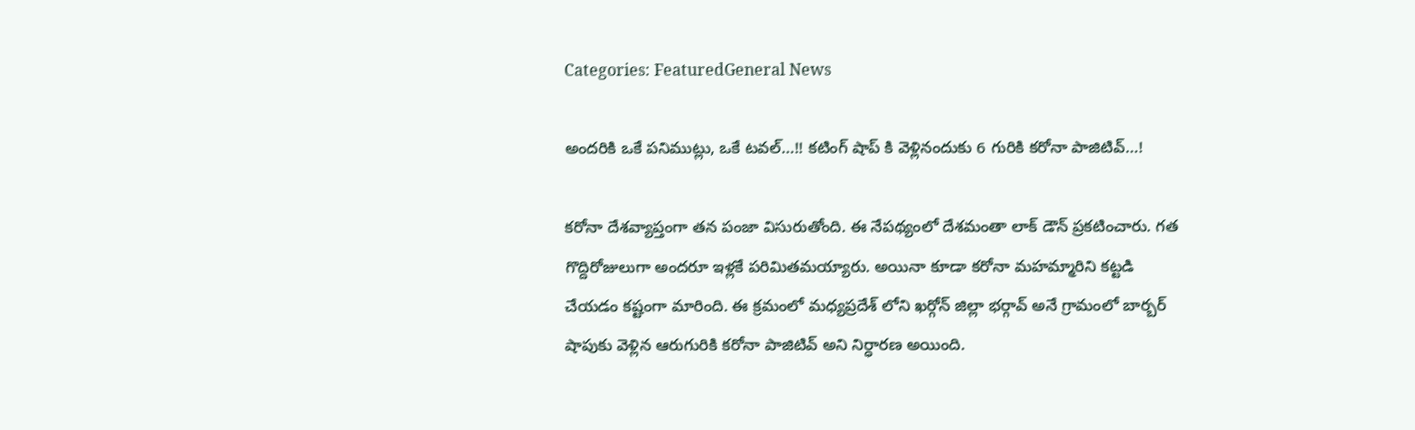Categories: FeaturedGeneral News

అందరికి ఒకే పనిముట్లు, ఒకే టవల్…!! కటింగ్ షాప్ కి వెళ్లినందుకు 6 గురికి కరోనా పాజిటివ్…!

కరోనా దేశవ్యాప్తంగా తన పంజా విసురుతోంది. ఈ నేపథ్యంలో దేశమంతా లాక్ డౌన్ ప్రకటించారు. గత గొద్దిరోజులుగా అందరూ ఇళ్లకే పరిమితమయ్యారు. అయినా కూడా కరోనా మహమ్మారిని కట్టడి చేయడం కష్టంగా మారింది. ఈ క్రమంలో మధ్యప్రదేశ్ లోని ఖర్గోన్ జిల్లా భర్గావ్ అనే గ్రామంలో బార్బర్ షాపుకు వెళ్లిన ఆరుగురికి కరోనా పాజిటివ్ అని నిర్ధారణ అయింది.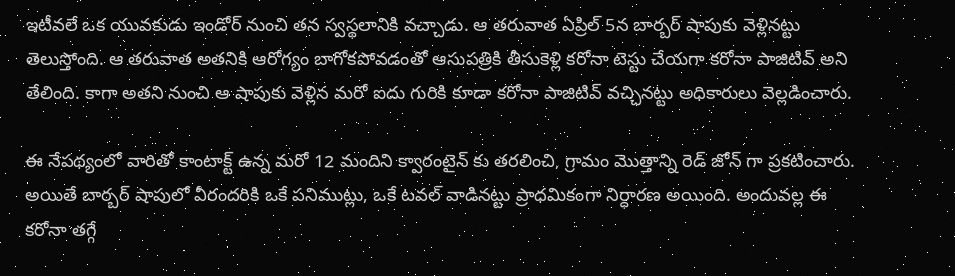ఇటీవలే ఒక యువకుడు ఇండోర్ నుంచి తన స్వస్థలానికి వచ్చాడు. ఆ తరువాత ఏప్రిల్ 5న బార్బర్ షాపుకు వెళ్లినట్టు తెలుస్తోంది. ఆ తరువాత అతనికి ఆరోగ్యం బాగోకపోవడంతో ఆసుపత్రికి తీసుకెళ్లి కరోనా టెస్టు చేయగా కరోనా పాజిటివ్ అని తేలింది. కాగా అతని నుంచి ఆ షాపుకు వెళ్లిన మరో ఐదు గురికి కూడా కరోనా పాజిటివ్ వచ్చినట్టు అధికారులు వెల్లడించారు.

ఈ నేపథ్యంలో వారితో కాంటాక్ట్ ఉన్న మరో 12 మందిని క్వారంటైన్ కు తరలించి, గ్రామం మొత్తాన్ని రెడ్ జోన్ గా ప్రకటించారు. అయితే బార్బర్ షాపులో వీరందరికి ఒకే పనిముట్లు, ఒకే టవల్ వాడినట్టు ప్రాధమికంగా నిర్ధారణ అయింది. అందువల్ల ఈ కరోనా తగ్గే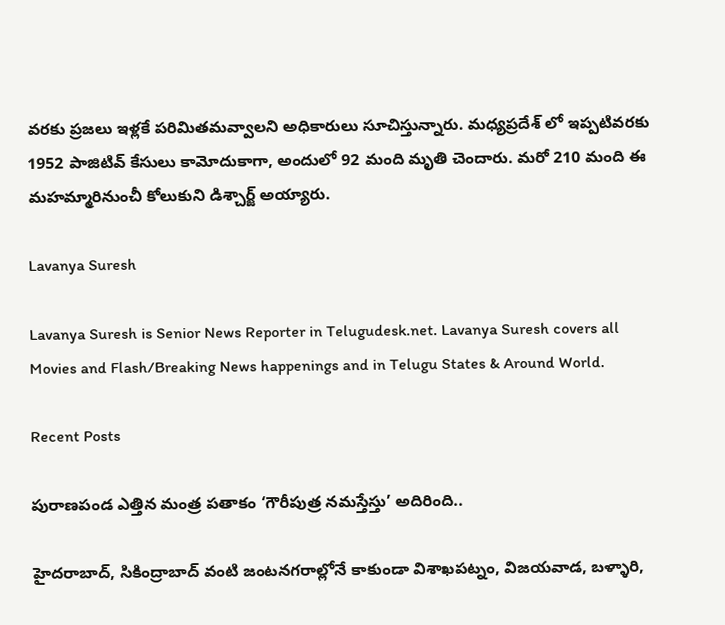వరకు ప్రజలు ఇళ్లకే పరిమితమవ్వాలని అధికారులు సూచిస్తున్నారు. మధ్యప్రదేశ్ లో ఇప్పటివరకు 1952 పాజిటివ్ కేసులు కామోదుకాగా, అందులో 92 మంది మృతి చెందారు. మరో 210 మంది ఈ మహమ్మారినుంచీ కోలుకుని డిశ్చార్జ్ అయ్యారు.

Lavanya Suresh

Lavanya Suresh is Senior News Reporter in Telugudesk.net. Lavanya Suresh covers all Movies and Flash/Breaking News happenings and in Telugu States & Around World.

Recent Posts

పురాణపండ ఎత్తిన మంత్ర పతాకం ‘గౌరీపుత్ర నమస్తేస్తు’ అదిరింది..

హైదరాబాద్, సికింద్రాబాద్ వంటి జంటనగరాల్లోనే కాకుండా విశాఖపట్నం, విజయవాడ, బళ్ళారి,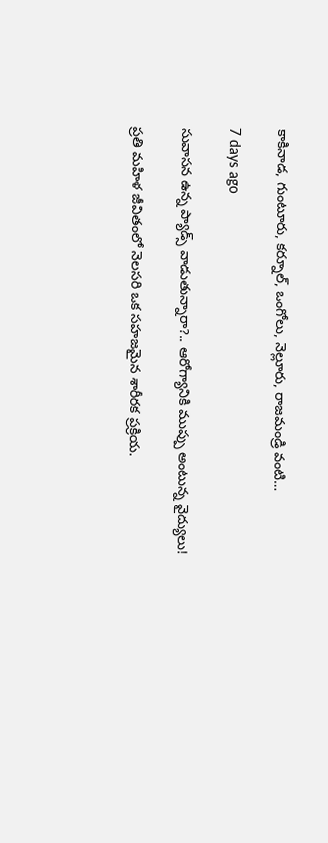కాకినాడ, గుంటూరు, కర్నూల్, ఒంగోలు, నెల్లూరు, రాజమండ్రి వంటి…

7 days ago

సువాసన ఉన్న ప్యాడ్స్ వాడుతున్నారా?.. ఆరోగ్యానికి ముప్పు అంటున్న వైద్యులు!

ప్రతి మహిళ జీవితంలో నెలసరి ఒక సహజమైన శారీరక ప్రక్రియ.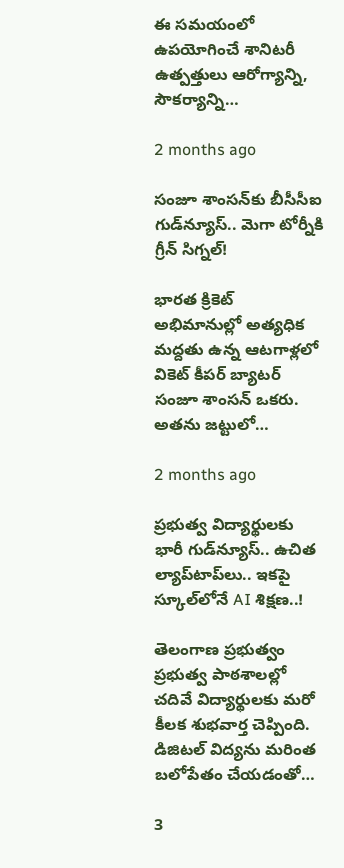ఈ సమయంలో ఉపయోగించే శానిటరీ ఉత్పత్తులు ఆరోగ్యాన్ని, సౌకర్యాన్ని…

2 months ago

సంజూ శాంసన్‌కు బీసీసీఐ గుడ్‌న్యూస్.. మెగా టోర్నీకి గ్రీన్ సిగ్నల్!

భారత క్రికెట్ అభిమానుల్లో అత్యధిక మద్దతు ఉన్న ఆటగాళ్లలో వికెట్ కీపర్ బ్యాటర్ సంజూ శాంసన్ ఒకరు. అతను జట్టులో…

2 months ago

ప్రభుత్వ విద్యార్థులకు భారీ గుడ్‌న్యూస్.. ఉచిత ల్యాప్‌టాప్‌లు.. ఇకపై స్కూల్‌లోనే AI శిక్షణ..!

తెలంగాణ ప్రభుత్వం ప్రభుత్వ పాఠశాలల్లో చదివే విద్యార్థులకు మరో కీలక శుభవార్త చెప్పింది. డిజిటల్ విద్యను మరింత బలోపేతం చేయడంతో…

3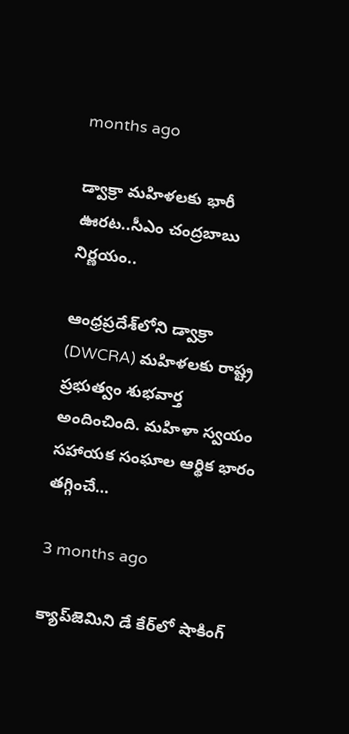months ago

డ్వాక్రా మహిళలకు భారీ ఊరట..సీఎం చంద్రబాబు నిర్ణయం..

ఆంధ్రప్రదేశ్‌లోని డ్వాక్రా (DWCRA) మహిళలకు రాష్ట్ర ప్రభుత్వం శుభవార్త అందించింది. మహిళా స్వయం సహాయక సంఘాల ఆర్థిక భారం తగ్గించే…

3 months ago

క్యాప్‌జెమిని డే కేర్‌లో షాకింగ్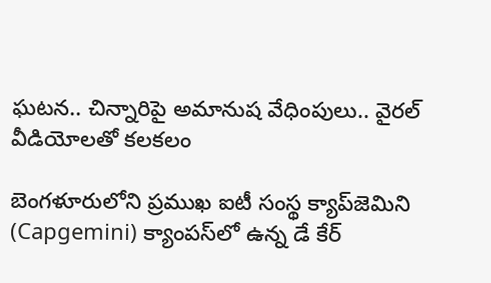ఘటన.. చిన్నారిపై అమానుష వేధింపులు.. వైరల్ వీడియోలతో కలకలం

బెంగళూరులోని ప్రముఖ ఐటీ సంస్థ క్యాప్‌జెమిని (Capgemini) క్యాంపస్‌లో ఉన్న డే కేర్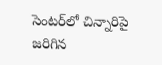సెంటర్‌లో చిన్నారిపై జరిగిన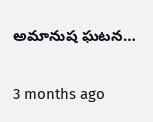అమానుష ఘటన…

3 months ago